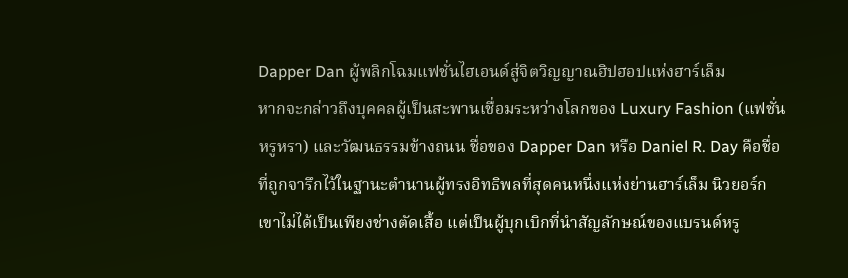Dapper Dan ผู้พลิกโฉมแฟชั่นไฮเอนด์สู่จิตวิญญาณฮิปฮอปแห่งฮาร์เล็ม
หากจะกล่าวถึงบุคคลผู้เป็นสะพานเชื่อมระหว่างโลกของ Luxury Fashion (แฟชั่นหรูหรา) และวัฒนธรรมข้างถนน ชื่อของ Dapper Dan หรือ Daniel R. Day คือชื่อที่ถูกจารึกไว้ในฐานะตำนานผู้ทรงอิทธิพลที่สุดคนหนึ่งแห่งย่านฮาร์เล็ม นิวยอร์ก เขาไม่ได้เป็นเพียงช่างตัดเสื้อ แต่เป็นผู้บุกเบิกที่นำสัญลักษณ์ของแบรนด์หรู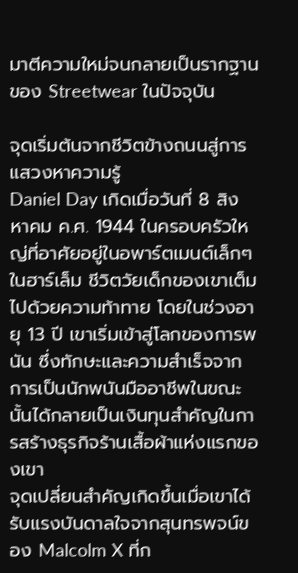มาตีความใหม่จนกลายเป็นรากฐานของ Streetwear ในปัจจุบัน

จุดเริ่มต้นจากชีวิตข้างถนนสู่การแสวงหาความรู้
Daniel Day เกิดเมื่อวันที่ 8 สิงหาคม ค.ศ. 1944 ในครอบครัวใหญ่ที่อาศัยอยู่ในอพาร์ตเมนต์เล็กๆ ในฮาร์เล็ม ชีวิตวัยเด็กของเขาเต็มไปด้วยความท้าทาย โดยในช่วงอายุ 13 ปี เขาเริ่มเข้าสู่โลกของการพนัน ซึ่งทักษะและความสำเร็จจากการเป็นนักพนันมืออาชีพในขณะนั้นได้กลายเป็นเงินทุนสำคัญในการสร้างธุรกิจร้านเสื้อผ้าแห่งแรกของเขา
จุดเปลี่ยนสำคัญเกิดขึ้นเมื่อเขาได้รับแรงบันดาลใจจากสุนทรพจน์ของ Malcolm X ที่ก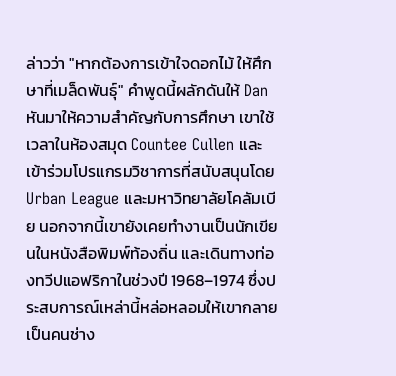ล่าวว่า "หากต้องการเข้าใจดอกไม้ ให้ศึกษาที่เมล็ดพันธุ์" คำพูดนี้ผลักดันให้ Dan หันมาให้ความสำคัญกับการศึกษา เขาใช้เวลาในห้องสมุด Countee Cullen และเข้าร่วมโปรแกรมวิชาการที่สนับสนุนโดย Urban League และมหาวิทยาลัยโคลัมเบีย นอกจากนี้เขายังเคยทำงานเป็นนักเขียนในหนังสือพิมพ์ท้องถิ่น และเดินทางท่องทวีปแอฟริกาในช่วงปี 1968–1974 ซึ่งประสบการณ์เหล่านี้หล่อหลอมให้เขากลายเป็นคนช่าง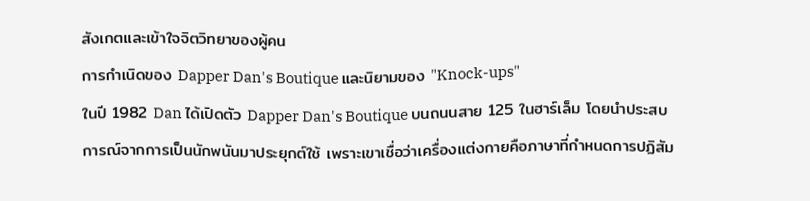สังเกตและเข้าใจจิตวิทยาของผู้คน
การกำเนิดของ Dapper Dan's Boutique และนิยามของ "Knock-ups"
ในปี 1982 Dan ได้เปิดตัว Dapper Dan's Boutique บนถนนสาย 125 ในฮาร์เล็ม โดยนำประสบการณ์จากการเป็นนักพนันมาประยุกต์ใช้ เพราะเขาเชื่อว่าเครื่องแต่งกายคือภาษาที่กำหนดการปฏิสัม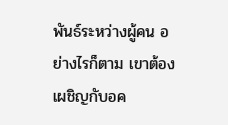พันธ์ระหว่างผู้คน อย่างไรก็ตาม เขาต้องเผชิญกับอค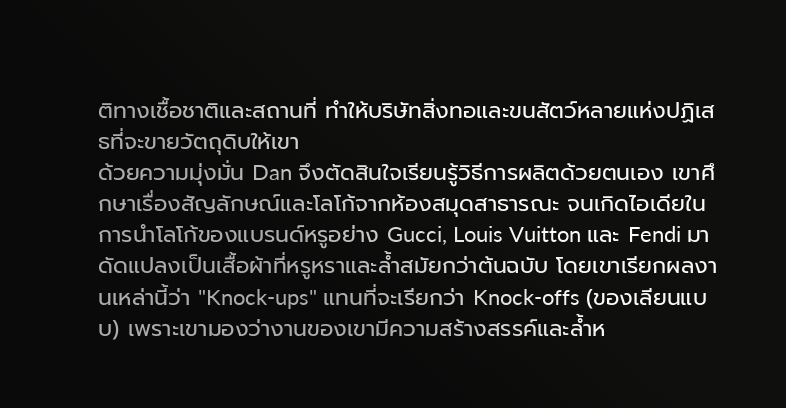ติทางเชื้อชาติและสถานที่ ทำให้บริษัทสิ่งทอและขนสัตว์หลายแห่งปฏิเสธที่จะขายวัตถุดิบให้เขา
ด้วยความมุ่งมั่น Dan จึงตัดสินใจเรียนรู้วิธีการผลิตด้วยตนเอง เขาศึกษาเรื่องสัญลักษณ์และโลโก้จากห้องสมุดสาธารณะ จนเกิดไอเดียในการนำโลโก้ของแบรนด์หรูอย่าง Gucci, Louis Vuitton และ Fendi มาดัดแปลงเป็นเสื้อผ้าที่หรูหราและล้ำสมัยกว่าต้นฉบับ โดยเขาเรียกผลงานเหล่านี้ว่า "Knock-ups" แทนที่จะเรียกว่า Knock-offs (ของเลียนแบบ) เพราะเขามองว่างานของเขามีความสร้างสรรค์และล้ำห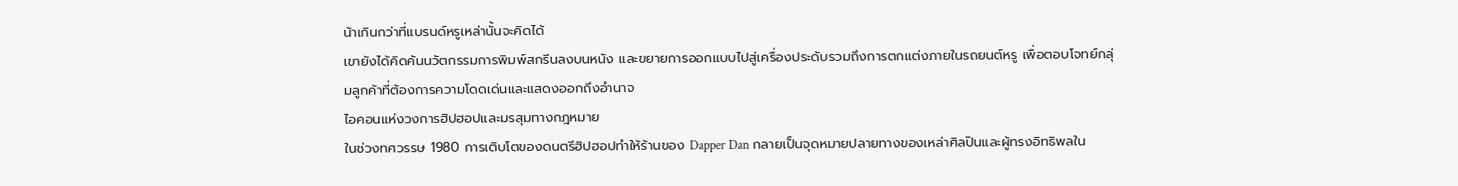น้าเกินกว่าที่แบรนด์หรูเหล่านั้นจะคิดได้
เขายังได้คิดค้นนวัตกรรมการพิมพ์สกรีนลงบนหนัง และขยายการออกแบบไปสู่เครื่องประดับรวมถึงการตกแต่งภายในรถยนต์หรู เพื่อตอบโจทย์กลุ่มลูกค้าที่ต้องการความโดดเด่นและแสดงออกถึงอำนาจ
ไอคอนแห่งวงการฮิปฮอปและมรสุมทางกฎหมาย
ในช่วงทศวรรษ 1980 การเติบโตของดนตรีฮิปฮอปทำให้ร้านของ Dapper Dan กลายเป็นจุดหมายปลายทางของเหล่าศิลปินและผู้ทรงอิทธิพลใน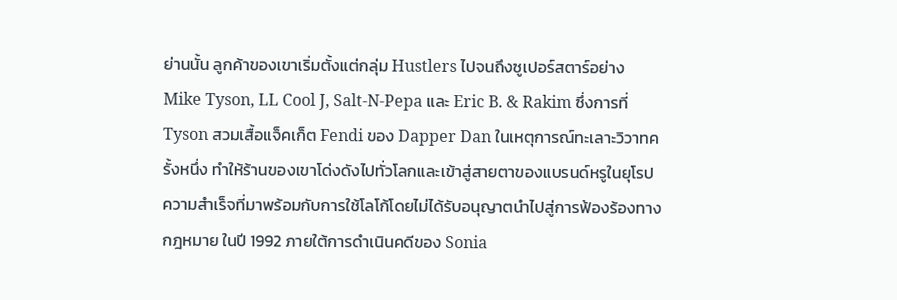ย่านนั้น ลูกค้าของเขาเริ่มตั้งแต่กลุ่ม Hustlers ไปจนถึงซูเปอร์สตาร์อย่าง Mike Tyson, LL Cool J, Salt-N-Pepa และ Eric B. & Rakim ซึ่งการที่ Tyson สวมเสื้อแจ็คเก็ต Fendi ของ Dapper Dan ในเหตุการณ์ทะเลาะวิวาทครั้งหนึ่ง ทำให้ร้านของเขาโด่งดังไปทั่วโลกและเข้าสู่สายตาของแบรนด์หรูในยุโรป
ความสำเร็จที่มาพร้อมกับการใช้โลโก้โดยไม่ได้รับอนุญาตนำไปสู่การฟ้องร้องทางกฎหมาย ในปี 1992 ภายใต้การดำเนินคดีของ Sonia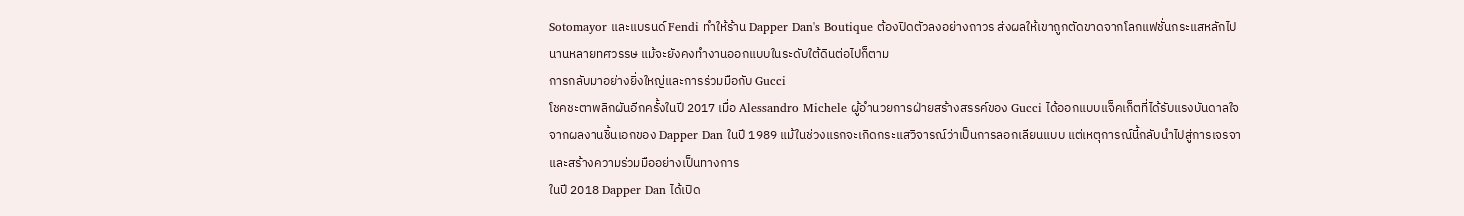Sotomayor และแบรนด์ Fendi ทำให้ร้าน Dapper Dan's Boutique ต้องปิดตัวลงอย่างถาวร ส่งผลให้เขาถูกตัดขาดจากโลกแฟชั่นกระแสหลักไปนานหลายทศวรรษ แม้จะยังคงทำงานออกแบบในระดับใต้ดินต่อไปก็ตาม
การกลับมาอย่างยิ่งใหญ่และการร่วมมือกับ Gucci
โชคชะตาพลิกผันอีกครั้งในปี 2017 เมื่อ Alessandro Michele ผู้อำนวยการฝ่ายสร้างสรรค์ของ Gucci ได้ออกแบบแจ็คเก็ตที่ได้รับแรงบันดาลใจจากผลงานชิ้นเอกของ Dapper Dan ในปี 1989 แม้ในช่วงแรกจะเกิดกระแสวิจารณ์ว่าเป็นการลอกเลียนแบบ แต่เหตุการณ์นี้กลับนำไปสู่การเจรจาและสร้างความร่วมมืออย่างเป็นทางการ
ในปี 2018 Dapper Dan ได้เปิด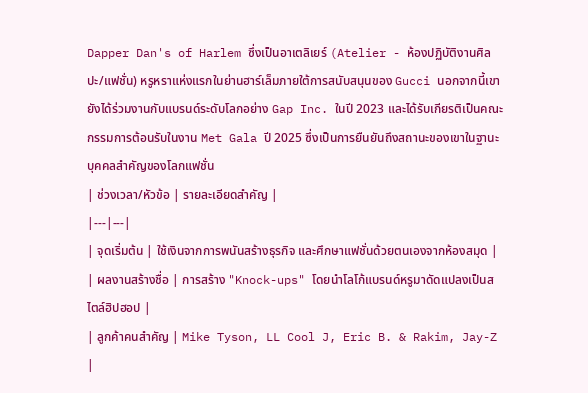Dapper Dan's of Harlem ซึ่งเป็นอาเตลิเยร์ (Atelier - ห้องปฏิบัติงานศิลปะ/แฟชั่น) หรูหราแห่งแรกในย่านฮาร์เล็มภายใต้การสนับสนุนของ Gucci นอกจากนี้เขายังได้ร่วมงานกับแบรนด์ระดับโลกอย่าง Gap Inc. ในปี 2023 และได้รับเกียรติเป็นคณะกรรมการต้อนรับในงาน Met Gala ปี 2025 ซึ่งเป็นการยืนยันถึงสถานะของเขาในฐานะบุคคลสำคัญของโลกแฟชั่น
| ช่วงเวลา/หัวข้อ | รายละเอียดสำคัญ |
|---|---|
| จุดเริ่มต้น | ใช้เงินจากการพนันสร้างธุรกิจ และศึกษาแฟชั่นด้วยตนเองจากห้องสมุด |
| ผลงานสร้างชื่อ | การสร้าง "Knock-ups" โดยนำโลโก้แบรนด์หรูมาดัดแปลงเป็นสไตล์ฮิปฮอป |
| ลูกค้าคนสำคัญ | Mike Tyson, LL Cool J, Eric B. & Rakim, Jay-Z |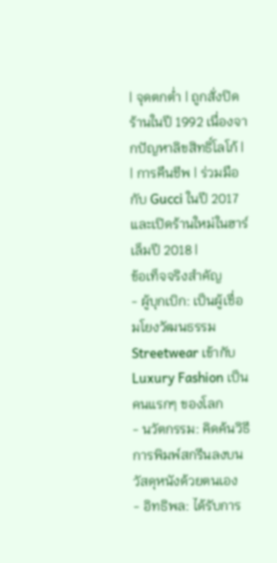| จุดตกต่ำ | ถูกสั่งปิดร้านในปี 1992 เนื่องจากปัญหาลิขสิทธิ์โลโก้ |
| การคืนชีพ | ร่วมมือกับ Gucci ในปี 2017 และเปิดร้านใหม่ในฮาร์เล็มปี 2018 |
ข้อเท็จจริงสำคัญ
- ผู้บุกเบิก: เป็นผู้เชื่อมโยงวัฒนธรรม Streetwear เข้ากับ Luxury Fashion เป็นคนแรกๆ ของโลก
- นวัตกรรม: คิดค้นวิธีการพิมพ์สกรีนลงบนวัสดุหนังด้วยตนเอง
- อิทธิพล: ได้รับการ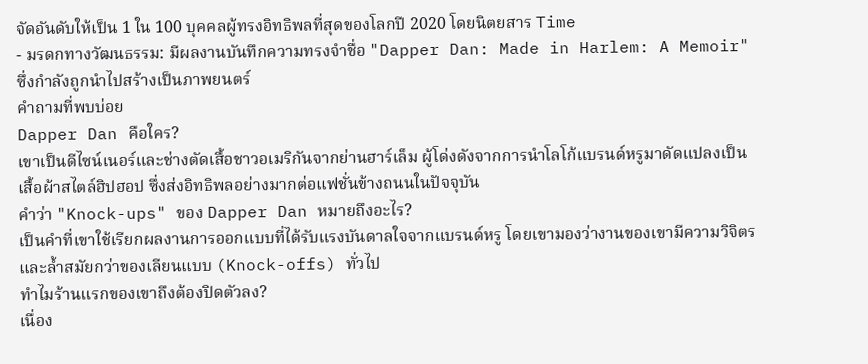จัดอันดับให้เป็น 1 ใน 100 บุคคลผู้ทรงอิทธิพลที่สุดของโลกปี 2020 โดยนิตยสาร Time
- มรดกทางวัฒนธรรม: มีผลงานบันทึกความทรงจำชื่อ "Dapper Dan: Made in Harlem: A Memoir" ซึ่งกำลังถูกนำไปสร้างเป็นภาพยนตร์
คำถามที่พบบ่อย
Dapper Dan คือใคร?
เขาเป็นดีไซน์เนอร์และช่างตัดเสื้อชาวอเมริกันจากย่านฮาร์เล็ม ผู้โด่งดังจากการนำโลโก้แบรนด์หรูมาดัดแปลงเป็นเสื้อผ้าสไตล์ฮิปฮอป ซึ่งส่งอิทธิพลอย่างมากต่อแฟชั่นข้างถนนในปัจจุบัน
คำว่า "Knock-ups" ของ Dapper Dan หมายถึงอะไร?
เป็นคำที่เขาใช้เรียกผลงานการออกแบบที่ได้รับแรงบันดาลใจจากแบรนด์หรู โดยเขามองว่างานของเขามีความวิจิตรและล้ำสมัยกว่าของเลียนแบบ (Knock-offs) ทั่วไป
ทำไมร้านแรกของเขาถึงต้องปิดตัวลง?
เนื่อง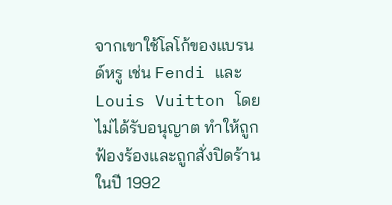จากเขาใช้โลโก้ของแบรนด์หรู เช่น Fendi และ Louis Vuitton โดยไม่ได้รับอนุญาต ทำให้ถูกฟ้องร้องและถูกสั่งปิดร้านในปี 1992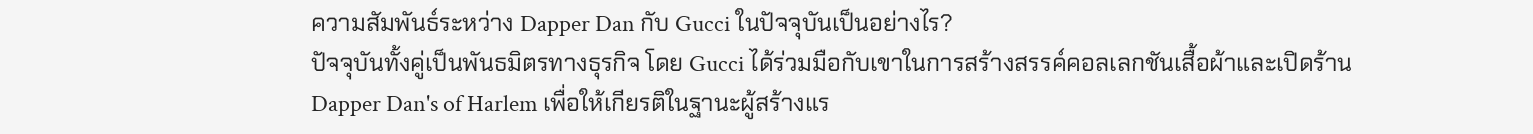ความสัมพันธ์ระหว่าง Dapper Dan กับ Gucci ในปัจจุบันเป็นอย่างไร?
ปัจจุบันทั้งคู่เป็นพันธมิตรทางธุรกิจ โดย Gucci ได้ร่วมมือกับเขาในการสร้างสรรค์คอลเลกชันเสื้อผ้าและเปิดร้าน Dapper Dan's of Harlem เพื่อให้เกียรติในฐานะผู้สร้างแร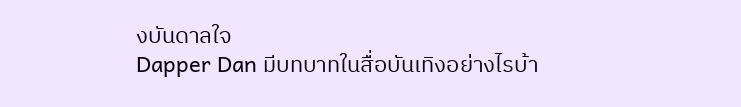งบันดาลใจ
Dapper Dan มีบทบาทในสื่อบันเทิงอย่างไรบ้า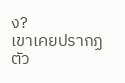ง?
เขาเคยปรากฏตัว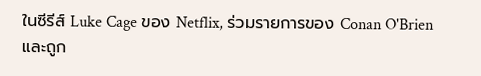ในซีรีส์ Luke Cage ของ Netflix, ร่วมรายการของ Conan O'Brien และถูก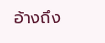อ้างถึง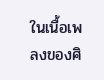ในเนื้อเพลงของศิ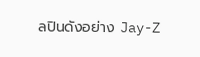ลปินดังอย่าง Jay-Z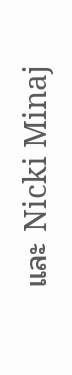และ Nicki Minaj